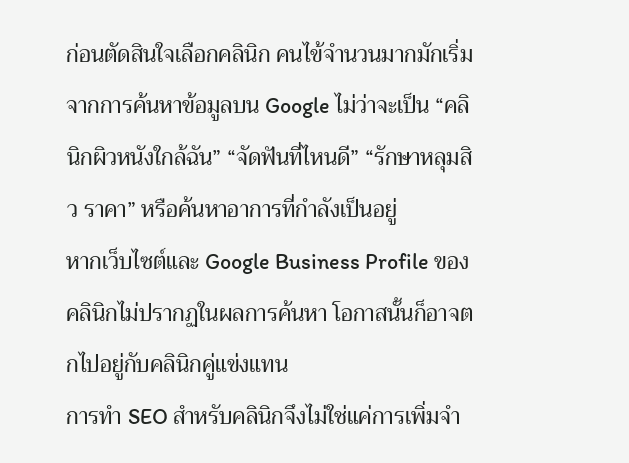ก่อนตัดสินใจเลือกคลินิก คนไข้จำนวนมากมักเริ่มจากการค้นหาข้อมูลบน Google ไม่ว่าจะเป็น “คลินิกผิวหนังใกล้ฉัน” “จัดฟันที่ไหนดี” “รักษาหลุมสิว ราคา” หรือค้นหาอาการที่กำลังเป็นอยู่
หากเว็บไซต์และ Google Business Profile ของคลินิกไม่ปรากฏในผลการค้นหา โอกาสนั้นก็อาจตกไปอยู่กับคลินิกคู่แข่งแทน
การทำ SEO สำหรับคลินิกจึงไม่ใช่แค่การเพิ่มจำ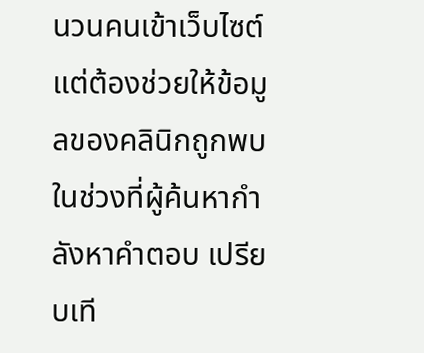นวนคนเข้าเว็บไซต์ แต่ต้องช่วยให้ข้อมูลของคลินิกถูกพบในช่วงที่ผู้ค้นหากำลังหาคำตอบ เปรียบเที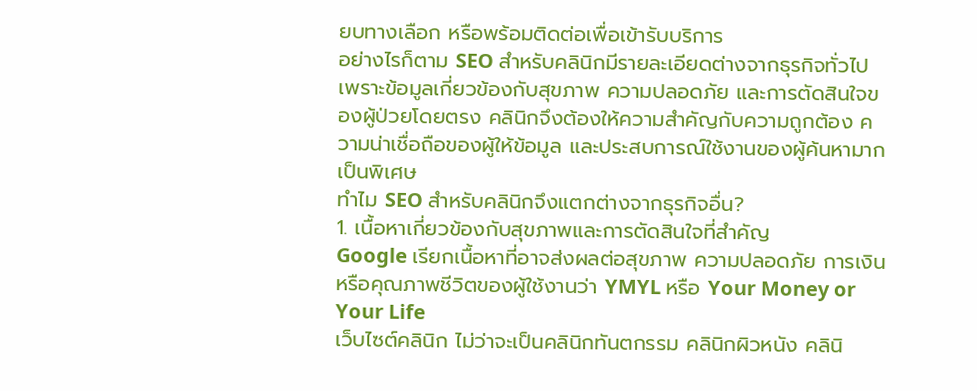ยบทางเลือก หรือพร้อมติดต่อเพื่อเข้ารับบริการ
อย่างไรก็ตาม SEO สำหรับคลินิกมีรายละเอียดต่างจากธุรกิจทั่วไป เพราะข้อมูลเกี่ยวข้องกับสุขภาพ ความปลอดภัย และการตัดสินใจของผู้ป่วยโดยตรง คลินิกจึงต้องให้ความสำคัญกับความถูกต้อง ความน่าเชื่อถือของผู้ให้ข้อมูล และประสบการณ์ใช้งานของผู้ค้นหามากเป็นพิเศษ
ทำไม SEO สำหรับคลินิกจึงแตกต่างจากธุรกิจอื่น?
1. เนื้อหาเกี่ยวข้องกับสุขภาพและการตัดสินใจที่สำคัญ
Google เรียกเนื้อหาที่อาจส่งผลต่อสุขภาพ ความปลอดภัย การเงิน หรือคุณภาพชีวิตของผู้ใช้งานว่า YMYL หรือ Your Money or Your Life
เว็บไซต์คลินิก ไม่ว่าจะเป็นคลินิกทันตกรรม คลินิกผิวหนัง คลินิ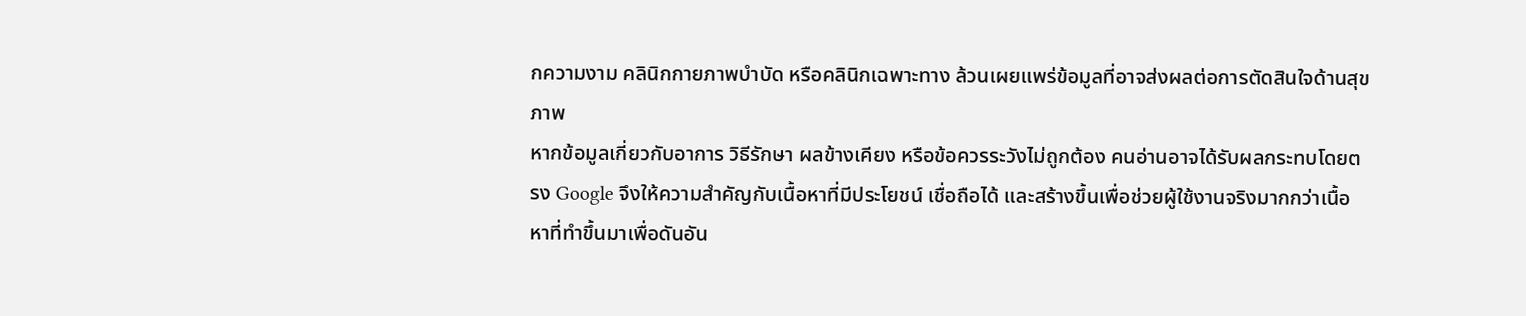กความงาม คลินิกกายภาพบำบัด หรือคลินิกเฉพาะทาง ล้วนเผยแพร่ข้อมูลที่อาจส่งผลต่อการตัดสินใจด้านสุขภาพ
หากข้อมูลเกี่ยวกับอาการ วิธีรักษา ผลข้างเคียง หรือข้อควรระวังไม่ถูกต้อง คนอ่านอาจได้รับผลกระทบโดยตรง Google จึงให้ความสำคัญกับเนื้อหาที่มีประโยชน์ เชื่อถือได้ และสร้างขึ้นเพื่อช่วยผู้ใช้งานจริงมากกว่าเนื้อหาที่ทำขึ้นมาเพื่อดันอัน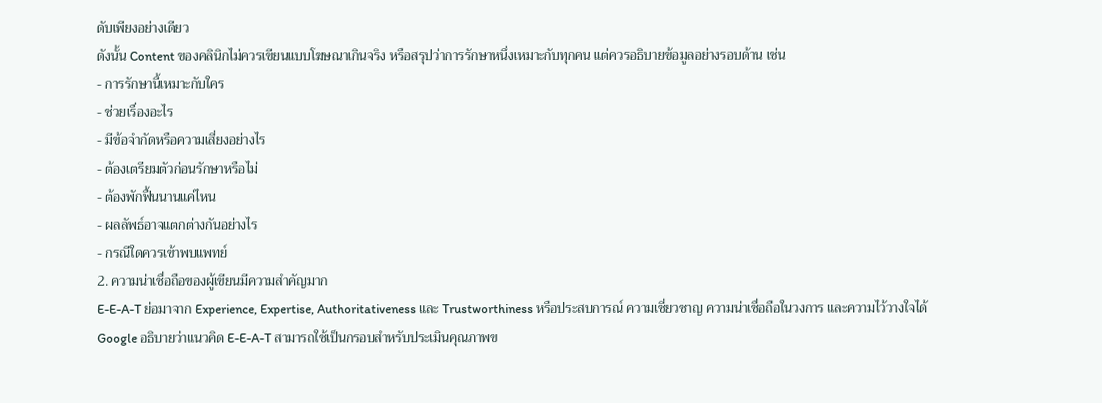ดับเพียงอย่างเดียว
ดังนั้น Content ของคลินิกไม่ควรเขียนแบบโฆษณาเกินจริง หรือสรุปว่าการรักษาหนึ่งเหมาะกับทุกคน แต่ควรอธิบายข้อมูลอย่างรอบด้าน เช่น
- การรักษานี้เหมาะกับใคร
- ช่วยเรื่องอะไร
- มีข้อจำกัดหรือความเสี่ยงอย่างไร
- ต้องเตรียมตัวก่อนรักษาหรือไม่
- ต้องพักฟื้นนานแค่ไหน
- ผลลัพธ์อาจแตกต่างกันอย่างไร
- กรณีใดควรเข้าพบแพทย์
2. ความน่าเชื่อถือของผู้เขียนมีความสำคัญมาก
E-E-A-T ย่อมาจาก Experience, Expertise, Authoritativeness และ Trustworthiness หรือประสบการณ์ ความเชี่ยวชาญ ความน่าเชื่อถือในวงการ และความไว้วางใจได้
Google อธิบายว่าแนวคิด E-E-A-T สามารถใช้เป็นกรอบสำหรับประเมินคุณภาพข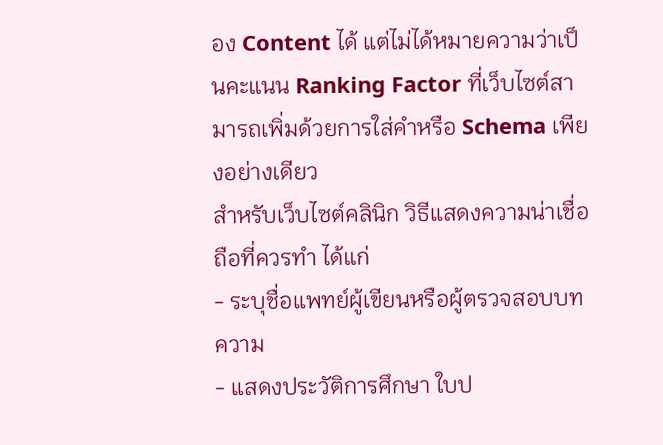อง Content ได้ แต่ไม่ได้หมายความว่าเป็นคะแนน Ranking Factor ที่เว็บไซต์สามารถเพิ่มด้วยการใส่คำหรือ Schema เพียงอย่างเดียว
สำหรับเว็บไซต์คลินิก วิธีแสดงความน่าเชื่อถือที่ควรทำ ได้แก่
- ระบุชื่อแพทย์ผู้เขียนหรือผู้ตรวจสอบบทความ
- แสดงประวัติการศึกษา ใบป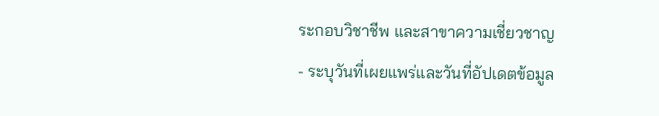ระกอบวิชาชีพ และสาขาความเชี่ยวชาญ
- ระบุวันที่เผยแพร่และวันที่อัปเดตข้อมูล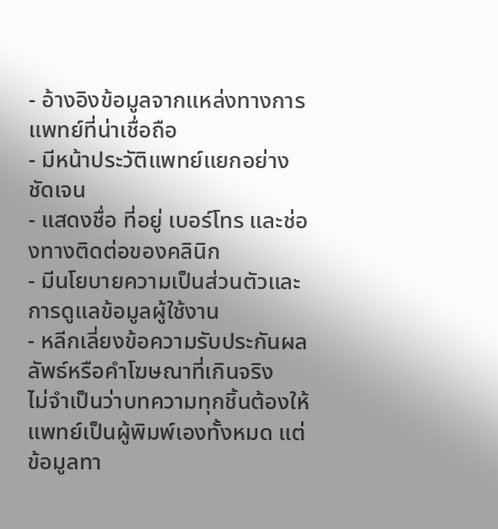- อ้างอิงข้อมูลจากแหล่งทางการแพทย์ที่น่าเชื่อถือ
- มีหน้าประวัติแพทย์แยกอย่างชัดเจน
- แสดงชื่อ ที่อยู่ เบอร์โทร และช่องทางติดต่อของคลินิก
- มีนโยบายความเป็นส่วนตัวและการดูแลข้อมูลผู้ใช้งาน
- หลีกเลี่ยงข้อความรับประกันผลลัพธ์หรือคำโฆษณาที่เกินจริง
ไม่จำเป็นว่าบทความทุกชิ้นต้องให้แพทย์เป็นผู้พิมพ์เองทั้งหมด แต่ข้อมูลทา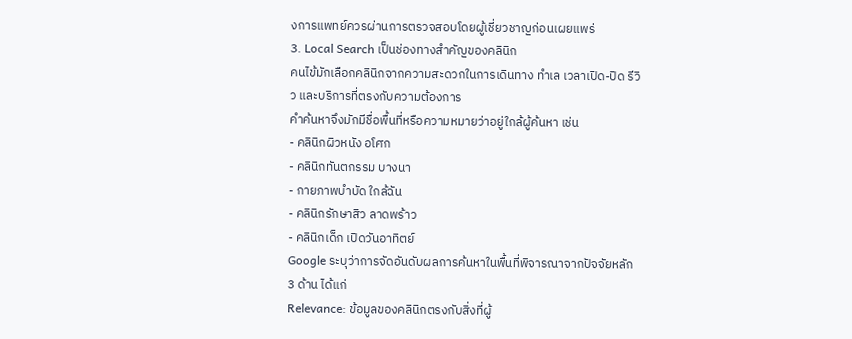งการแพทย์ควรผ่านการตรวจสอบโดยผู้เชี่ยวชาญก่อนเผยแพร่
3. Local Search เป็นช่องทางสำคัญของคลินิก
คนไข้มักเลือกคลินิกจากความสะดวกในการเดินทาง ทำเล เวลาเปิด-ปิด รีวิว และบริการที่ตรงกับความต้องการ
คำค้นหาจึงมักมีชื่อพื้นที่หรือความหมายว่าอยู่ใกล้ผู้ค้นหา เช่น
- คลินิกผิวหนัง อโศก
- คลินิกทันตกรรม บางนา
- กายภาพบำบัด ใกล้ฉัน
- คลินิกรักษาสิว ลาดพร้าว
- คลินิกเด็ก เปิดวันอาทิตย์
Google ระบุว่าการจัดอันดับผลการค้นหาในพื้นที่พิจารณาจากปัจจัยหลัก 3 ด้าน ได้แก่
Relevance: ข้อมูลของคลินิกตรงกับสิ่งที่ผู้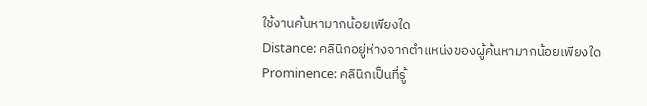ใช้งานค้นหามากน้อยเพียงใด
Distance: คลินิกอยู่ห่างจากตำแหน่งของผู้ค้นหามากน้อยเพียงใด
Prominence: คลินิกเป็นที่รู้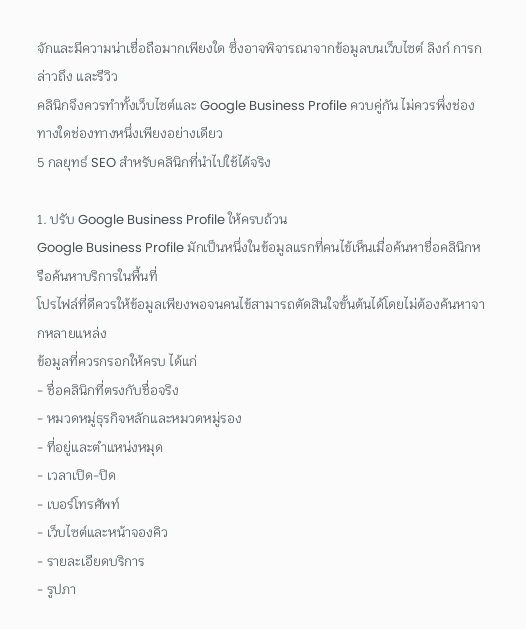จักและมีความน่าเชื่อถือมากเพียงใด ซึ่งอาจพิจารณาจากข้อมูลบนเว็บไซต์ ลิงก์ การกล่าวถึง และรีวิว
คลินิกจึงควรทำทั้งเว็บไซต์และ Google Business Profile ควบคู่กัน ไม่ควรพึ่งช่องทางใดช่องทางหนึ่งเพียงอย่างเดียว
5 กลยุทธ์ SEO สำหรับคลินิกที่นำไปใช้ได้จริง

1. ปรับ Google Business Profile ให้ครบถ้วน
Google Business Profile มักเป็นหนึ่งในข้อมูลแรกที่คนไข้เห็นเมื่อค้นหาชื่อคลินิกหรือค้นหาบริการในพื้นที่
โปรไฟล์ที่ดีควรให้ข้อมูลเพียงพอจนคนไข้สามารถตัดสินใจขั้นต้นได้โดยไม่ต้องค้นหาจากหลายแหล่ง
ข้อมูลที่ควรกรอกให้ครบ ได้แก่
- ชื่อคลินิกที่ตรงกับชื่อจริง
- หมวดหมู่ธุรกิจหลักและหมวดหมู่รอง
- ที่อยู่และตำแหน่งหมุด
- เวลาเปิด-ปิด
- เบอร์โทรศัพท์
- เว็บไซต์และหน้าจองคิว
- รายละเอียดบริการ
- รูปภา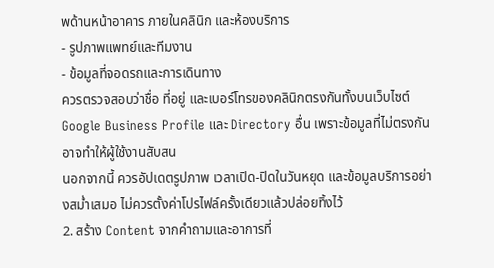พด้านหน้าอาคาร ภายในคลินิก และห้องบริการ
- รูปภาพแพทย์และทีมงาน
- ข้อมูลที่จอดรถและการเดินทาง
ควรตรวจสอบว่าชื่อ ที่อยู่ และเบอร์โทรของคลินิกตรงกันทั้งบนเว็บไซต์ Google Business Profile และ Directory อื่น เพราะข้อมูลที่ไม่ตรงกันอาจทำให้ผู้ใช้งานสับสน
นอกจากนี้ ควรอัปเดตรูปภาพ เวลาเปิด-ปิดในวันหยุด และข้อมูลบริการอย่างสม่ำเสมอ ไม่ควรตั้งค่าโปรไฟล์ครั้งเดียวแล้วปล่อยทิ้งไว้
2. สร้าง Content จากคำถามและอาการที่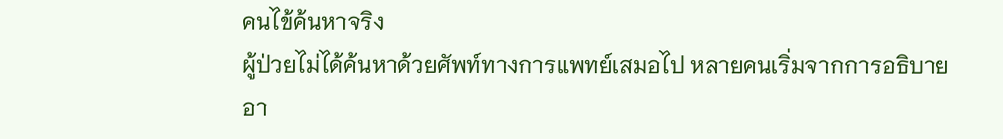คนไข้ค้นหาจริง
ผู้ป่วยไม่ได้ค้นหาด้วยศัพท์ทางการแพทย์เสมอไป หลายคนเริ่มจากการอธิบายอา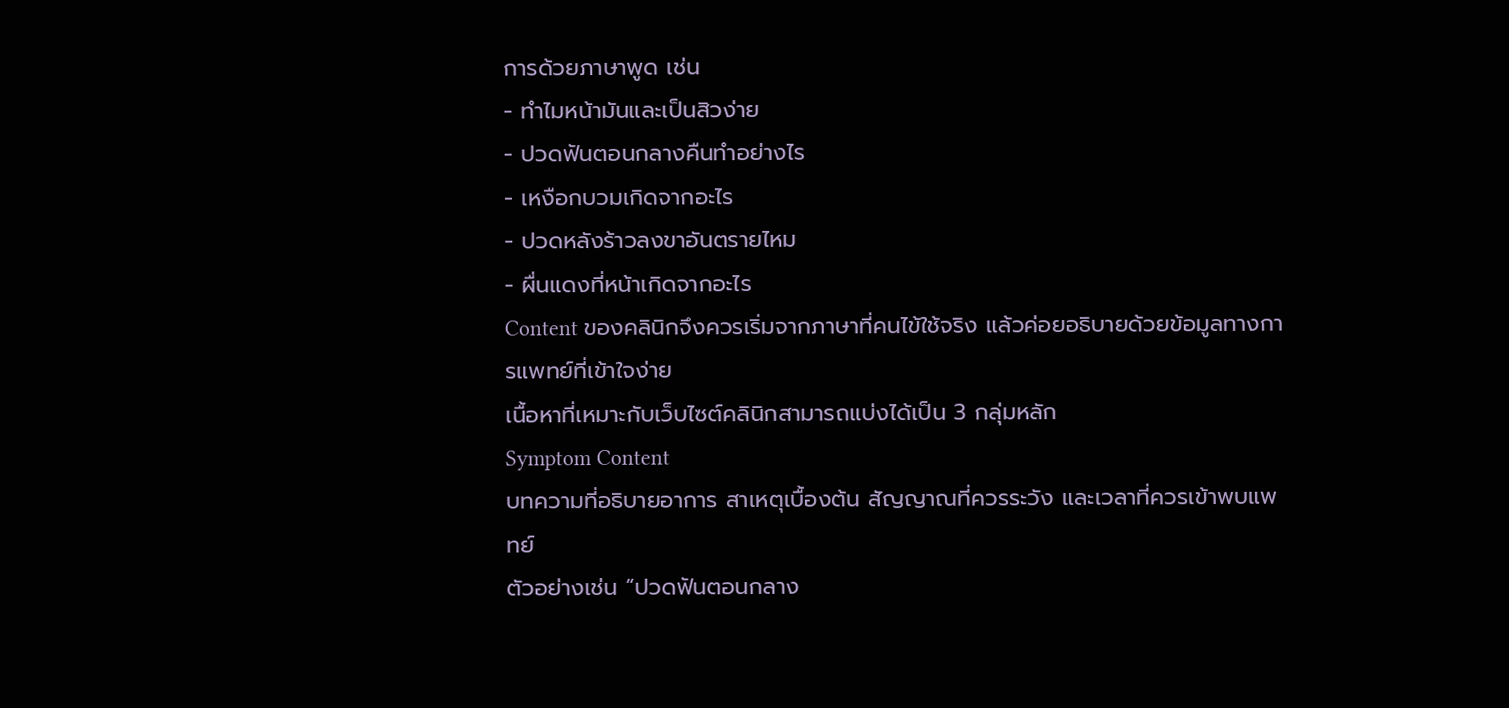การด้วยภาษาพูด เช่น
- ทำไมหน้ามันและเป็นสิวง่าย
- ปวดฟันตอนกลางคืนทำอย่างไร
- เหงือกบวมเกิดจากอะไร
- ปวดหลังร้าวลงขาอันตรายไหม
- ผื่นแดงที่หน้าเกิดจากอะไร
Content ของคลินิกจึงควรเริ่มจากภาษาที่คนไข้ใช้จริง แล้วค่อยอธิบายด้วยข้อมูลทางการแพทย์ที่เข้าใจง่าย
เนื้อหาที่เหมาะกับเว็บไซต์คลินิกสามารถแบ่งได้เป็น 3 กลุ่มหลัก
Symptom Content
บทความที่อธิบายอาการ สาเหตุเบื้องต้น สัญญาณที่ควรระวัง และเวลาที่ควรเข้าพบแพทย์
ตัวอย่างเช่น “ปวดฟันตอนกลาง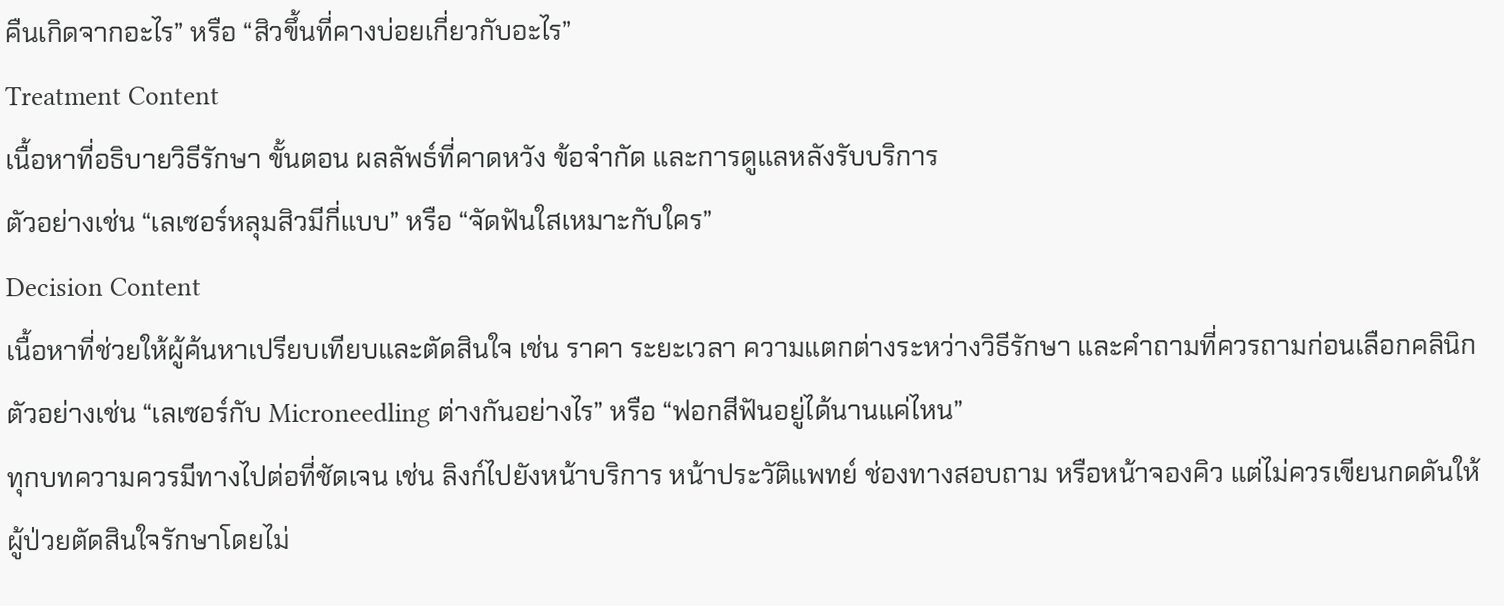คืนเกิดจากอะไร” หรือ “สิวขึ้นที่คางบ่อยเกี่ยวกับอะไร”
Treatment Content
เนื้อหาที่อธิบายวิธีรักษา ขั้นตอน ผลลัพธ์ที่คาดหวัง ข้อจำกัด และการดูแลหลังรับบริการ
ตัวอย่างเช่น “เลเซอร์หลุมสิวมีกี่แบบ” หรือ “จัดฟันใสเหมาะกับใคร”
Decision Content
เนื้อหาที่ช่วยให้ผู้ค้นหาเปรียบเทียบและตัดสินใจ เช่น ราคา ระยะเวลา ความแตกต่างระหว่างวิธีรักษา และคำถามที่ควรถามก่อนเลือกคลินิก
ตัวอย่างเช่น “เลเซอร์กับ Microneedling ต่างกันอย่างไร” หรือ “ฟอกสีฟันอยู่ได้นานแค่ไหน”
ทุกบทความควรมีทางไปต่อที่ชัดเจน เช่น ลิงก์ไปยังหน้าบริการ หน้าประวัติแพทย์ ช่องทางสอบถาม หรือหน้าจองคิว แต่ไม่ควรเขียนกดดันให้ผู้ป่วยตัดสินใจรักษาโดยไม่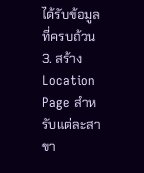ได้รับข้อมูลที่ครบถ้วน
3. สร้าง Location Page สำหรับแต่ละสาขา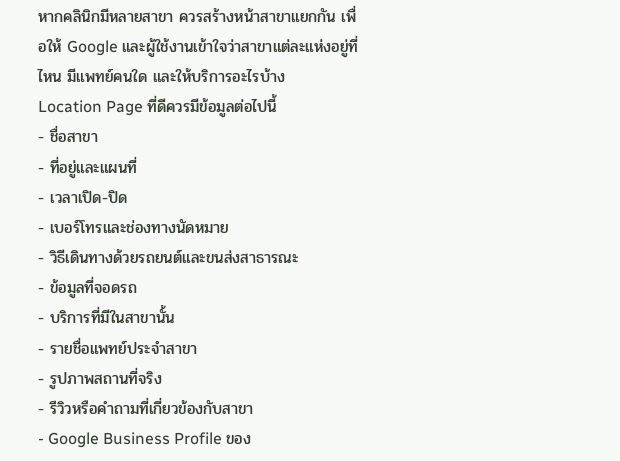หากคลินิกมีหลายสาขา ควรสร้างหน้าสาขาแยกกัน เพื่อให้ Google และผู้ใช้งานเข้าใจว่าสาขาแต่ละแห่งอยู่ที่ไหน มีแพทย์คนใด และให้บริการอะไรบ้าง
Location Page ที่ดีควรมีข้อมูลต่อไปนี้
- ชื่อสาขา
- ที่อยู่และแผนที่
- เวลาเปิด-ปิด
- เบอร์โทรและช่องทางนัดหมาย
- วิธีเดินทางด้วยรถยนต์และขนส่งสาธารณะ
- ข้อมูลที่จอดรถ
- บริการที่มีในสาขานั้น
- รายชื่อแพทย์ประจำสาขา
- รูปภาพสถานที่จริง
- รีวิวหรือคำถามที่เกี่ยวข้องกับสาขา
- Google Business Profile ของ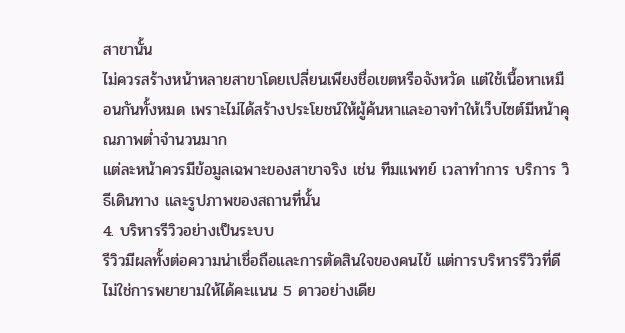สาขานั้น
ไม่ควรสร้างหน้าหลายสาขาโดยเปลี่ยนเพียงชื่อเขตหรือจังหวัด แต่ใช้เนื้อหาเหมือนกันทั้งหมด เพราะไม่ได้สร้างประโยชน์ให้ผู้ค้นหาและอาจทำให้เว็บไซต์มีหน้าคุณภาพต่ำจำนวนมาก
แต่ละหน้าควรมีข้อมูลเฉพาะของสาขาจริง เช่น ทีมแพทย์ เวลาทำการ บริการ วิธีเดินทาง และรูปภาพของสถานที่นั้น
4. บริหารรีวิวอย่างเป็นระบบ
รีวิวมีผลทั้งต่อความน่าเชื่อถือและการตัดสินใจของคนไข้ แต่การบริหารรีวิวที่ดีไม่ใช่การพยายามให้ได้คะแนน 5 ดาวอย่างเดีย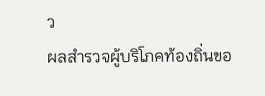ว
ผลสำรวจผู้บริโภคท้องถิ่นขอ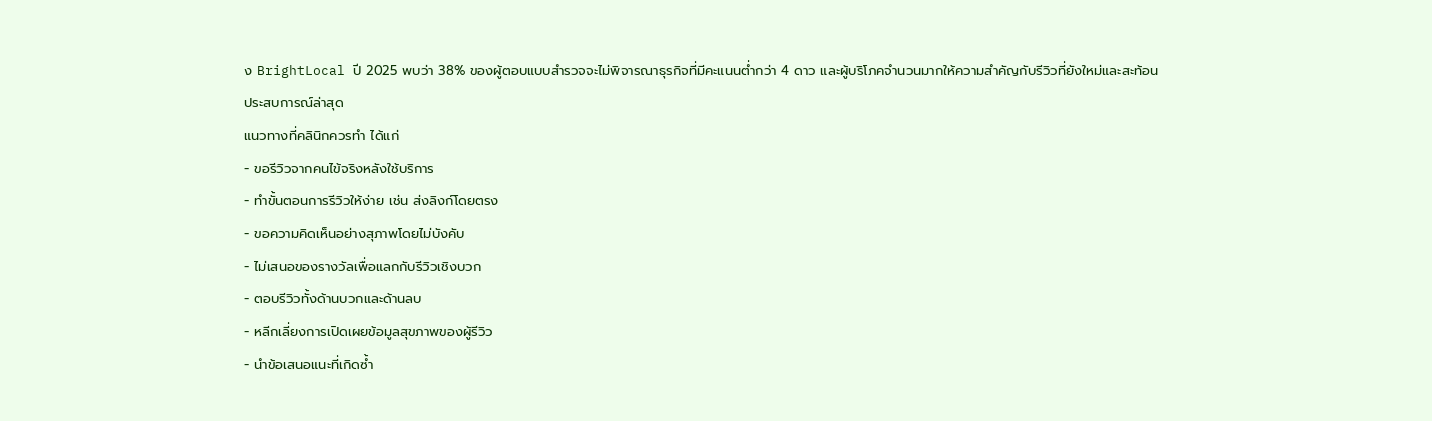ง BrightLocal ปี 2025 พบว่า 38% ของผู้ตอบแบบสำรวจจะไม่พิจารณาธุรกิจที่มีคะแนนต่ำกว่า 4 ดาว และผู้บริโภคจำนวนมากให้ความสำคัญกับรีวิวที่ยังใหม่และสะท้อนประสบการณ์ล่าสุด
แนวทางที่คลินิกควรทำ ได้แก่
- ขอรีวิวจากคนไข้จริงหลังใช้บริการ
- ทำขั้นตอนการรีวิวให้ง่าย เช่น ส่งลิงก์โดยตรง
- ขอความคิดเห็นอย่างสุภาพโดยไม่บังคับ
- ไม่เสนอของรางวัลเพื่อแลกกับรีวิวเชิงบวก
- ตอบรีวิวทั้งด้านบวกและด้านลบ
- หลีกเลี่ยงการเปิดเผยข้อมูลสุขภาพของผู้รีวิว
- นำข้อเสนอแนะที่เกิดซ้ำ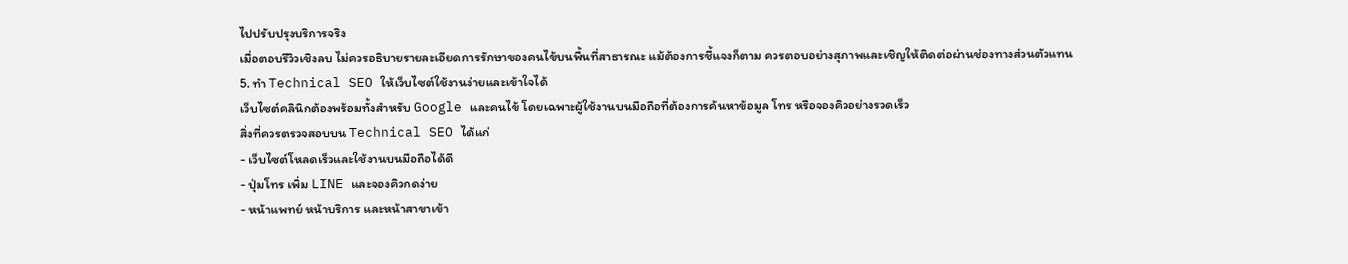ไปปรับปรุงบริการจริง
เมื่อตอบรีวิวเชิงลบ ไม่ควรอธิบายรายละเอียดการรักษาของคนไข้บนพื้นที่สาธารณะ แม้ต้องการชี้แจงก็ตาม ควรตอบอย่างสุภาพและเชิญให้ติดต่อผ่านช่องทางส่วนตัวแทน
5. ทำ Technical SEO ให้เว็บไซต์ใช้งานง่ายและเข้าใจได้
เว็บไซต์คลินิกต้องพร้อมทั้งสำหรับ Google และคนไข้ โดยเฉพาะผู้ใช้งานบนมือถือที่ต้องการค้นหาข้อมูล โทร หรือจองคิวอย่างรวดเร็ว
สิ่งที่ควรตรวจสอบบน Technical SEO ได้แก่
- เว็บไซต์โหลดเร็วและใช้งานบนมือถือได้ดี
- ปุ่มโทร เพิ่ม LINE และจองคิวกดง่าย
- หน้าแพทย์ หน้าบริการ และหน้าสาขาเข้า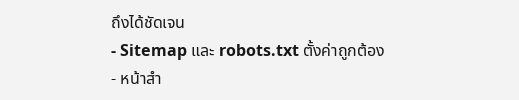ถึงได้ชัดเจน
- Sitemap และ robots.txt ตั้งค่าถูกต้อง
- หน้าสำ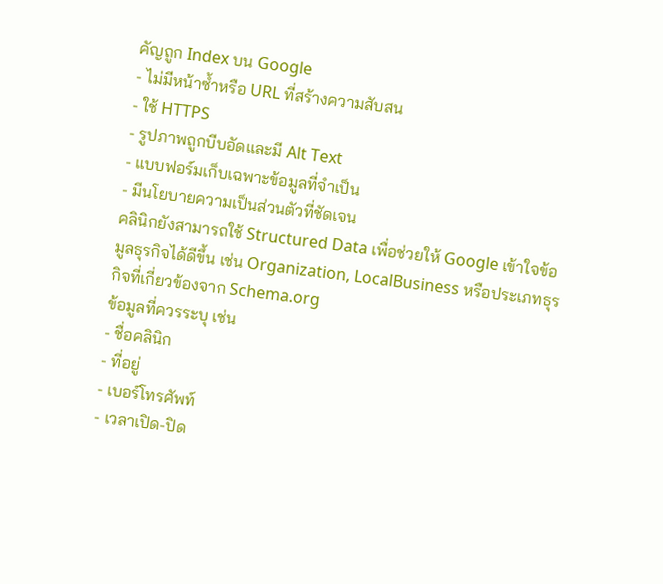คัญถูก Index บน Google
- ไม่มีหน้าซ้ำหรือ URL ที่สร้างความสับสน
- ใช้ HTTPS
- รูปภาพถูกบีบอัดและมี Alt Text
- แบบฟอร์มเก็บเฉพาะข้อมูลที่จำเป็น
- มีนโยบายความเป็นส่วนตัวที่ชัดเจน
คลินิกยังสามารถใช้ Structured Data เพื่อช่วยให้ Google เข้าใจข้อมูลธุรกิจได้ดีขึ้น เช่น Organization, LocalBusiness หรือประเภทธุรกิจที่เกี่ยวข้องจาก Schema.org
ข้อมูลที่ควรระบุ เช่น
- ชื่อคลินิก
- ที่อยู่
- เบอร์โทรศัพท์
- เวลาเปิด-ปิด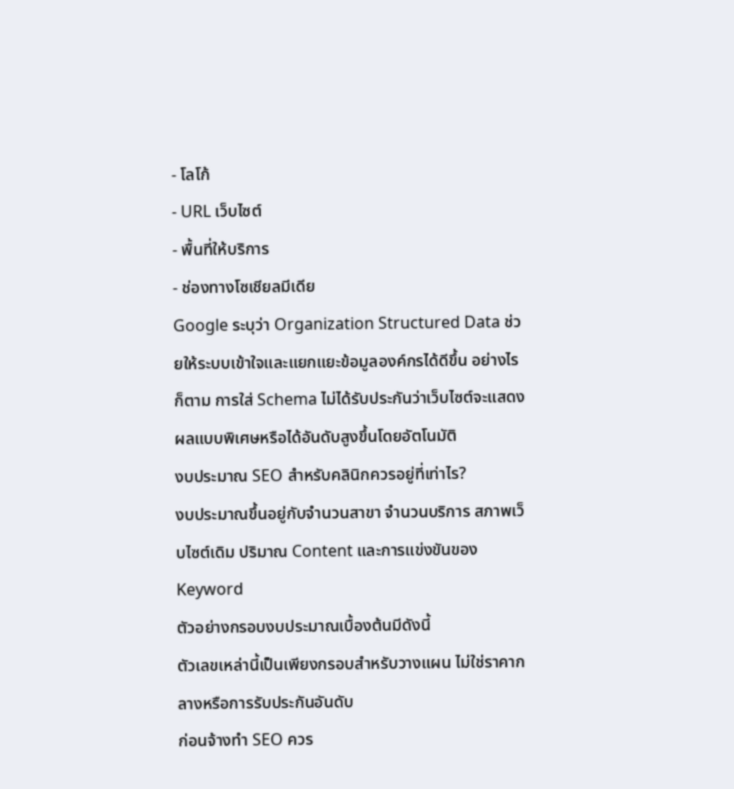- โลโก้
- URL เว็บไซต์
- พื้นที่ให้บริการ
- ช่องทางโซเชียลมีเดีย
Google ระบุว่า Organization Structured Data ช่วยให้ระบบเข้าใจและแยกแยะข้อมูลองค์กรได้ดีขึ้น อย่างไรก็ตาม การใส่ Schema ไม่ได้รับประกันว่าเว็บไซต์จะแสดงผลแบบพิเศษหรือได้อันดับสูงขึ้นโดยอัตโนมัติ
งบประมาณ SEO สำหรับคลินิกควรอยู่ที่เท่าไร?
งบประมาณขึ้นอยู่กับจำนวนสาขา จำนวนบริการ สภาพเว็บไซต์เดิม ปริมาณ Content และการแข่งขันของ Keyword
ตัวอย่างกรอบงบประมาณเบื้องต้นมีดังนี้
ตัวเลขเหล่านี้เป็นเพียงกรอบสำหรับวางแผน ไม่ใช่ราคากลางหรือการรับประกันอันดับ
ก่อนจ้างทำ SEO ควร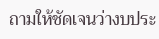ถามให้ชัดเจนว่างบประ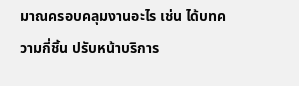มาณครอบคลุมงานอะไร เช่น ได้บทความกี่ชิ้น ปรับหน้าบริการ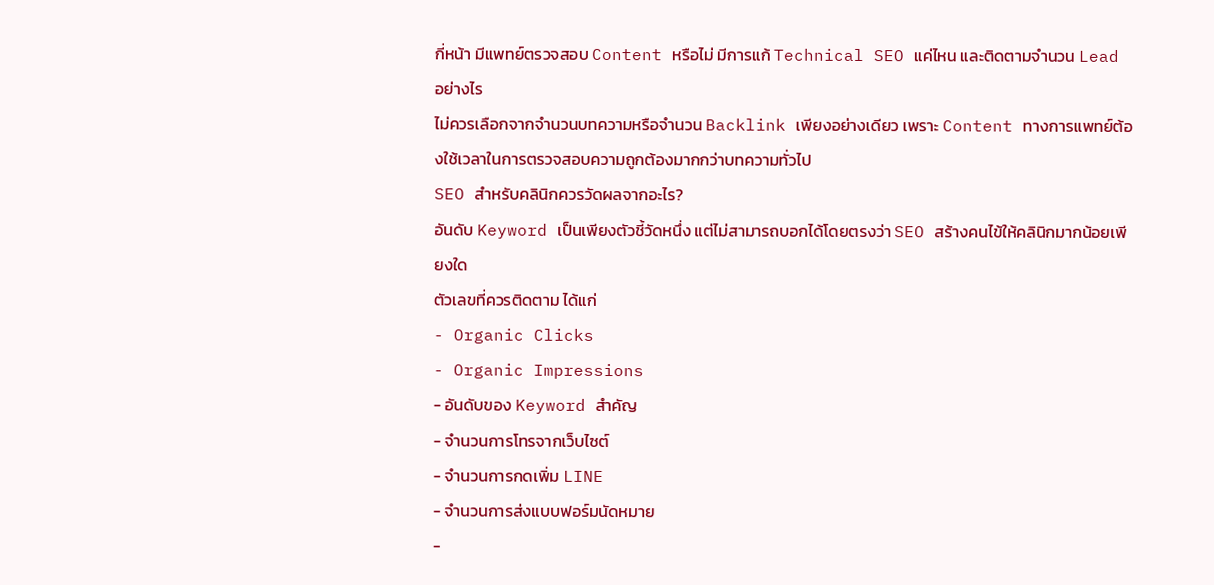กี่หน้า มีแพทย์ตรวจสอบ Content หรือไม่ มีการแก้ Technical SEO แค่ไหน และติดตามจำนวน Lead อย่างไร
ไม่ควรเลือกจากจำนวนบทความหรือจำนวน Backlink เพียงอย่างเดียว เพราะ Content ทางการแพทย์ต้องใช้เวลาในการตรวจสอบความถูกต้องมากกว่าบทความทั่วไป
SEO สำหรับคลินิกควรวัดผลจากอะไร?
อันดับ Keyword เป็นเพียงตัวชี้วัดหนึ่ง แต่ไม่สามารถบอกได้โดยตรงว่า SEO สร้างคนไข้ให้คลินิกมากน้อยเพียงใด
ตัวเลขที่ควรติดตาม ได้แก่
- Organic Clicks
- Organic Impressions
- อันดับของ Keyword สำคัญ
- จำนวนการโทรจากเว็บไซต์
- จำนวนการกดเพิ่ม LINE
- จำนวนการส่งแบบฟอร์มนัดหมาย
-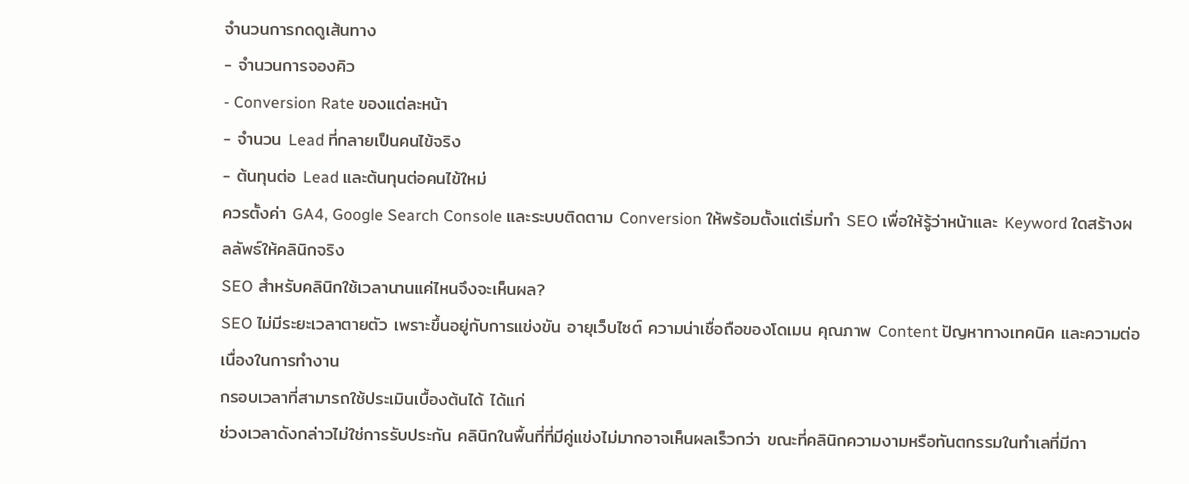จำนวนการกดดูเส้นทาง
- จำนวนการจองคิว
- Conversion Rate ของแต่ละหน้า
- จำนวน Lead ที่กลายเป็นคนไข้จริง
- ต้นทุนต่อ Lead และต้นทุนต่อคนไข้ใหม่
ควรตั้งค่า GA4, Google Search Console และระบบติดตาม Conversion ให้พร้อมตั้งแต่เริ่มทำ SEO เพื่อให้รู้ว่าหน้าและ Keyword ใดสร้างผลลัพธ์ให้คลินิกจริง
SEO สำหรับคลินิกใช้เวลานานแค่ไหนจึงจะเห็นผล?
SEO ไม่มีระยะเวลาตายตัว เพราะขึ้นอยู่กับการแข่งขัน อายุเว็บไซต์ ความน่าเชื่อถือของโดเมน คุณภาพ Content ปัญหาทางเทคนิค และความต่อเนื่องในการทำงาน
กรอบเวลาที่สามารถใช้ประเมินเบื้องต้นได้ ได้แก่
ช่วงเวลาดังกล่าวไม่ใช่การรับประกัน คลินิกในพื้นที่ที่มีคู่แข่งไม่มากอาจเห็นผลเร็วกว่า ขณะที่คลินิกความงามหรือทันตกรรมในทำเลที่มีกา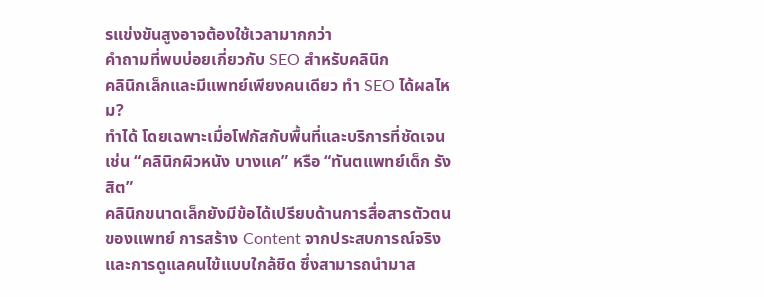รแข่งขันสูงอาจต้องใช้เวลามากกว่า
คำถามที่พบบ่อยเกี่ยวกับ SEO สำหรับคลินิก
คลินิกเล็กและมีแพทย์เพียงคนเดียว ทำ SEO ได้ผลไหม?
ทำได้ โดยเฉพาะเมื่อโฟกัสกับพื้นที่และบริการที่ชัดเจน เช่น “คลินิกผิวหนัง บางแค” หรือ “ทันตแพทย์เด็ก รังสิต”
คลินิกขนาดเล็กยังมีข้อได้เปรียบด้านการสื่อสารตัวตนของแพทย์ การสร้าง Content จากประสบการณ์จริง และการดูแลคนไข้แบบใกล้ชิด ซึ่งสามารถนำมาส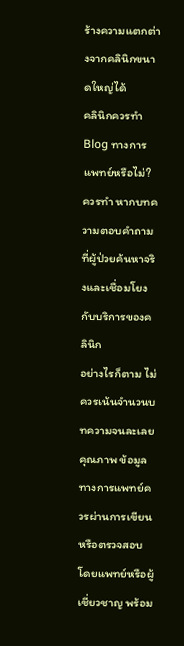ร้างความแตกต่างจากคลินิกขนาดใหญ่ได้
คลินิกควรทำ Blog ทางการแพทย์หรือไม่?
ควรทำ หากบทความตอบคำถามที่ผู้ป่วยค้นหาจริงและเชื่อมโยงกับบริการของคลินิก
อย่างไรก็ตาม ไม่ควรเน้นจำนวนบทความจนละเลยคุณภาพ ข้อมูลทางการแพทย์ควรผ่านการเขียนหรือตรวจสอบโดยแพทย์หรือผู้เชี่ยวชาญ พร้อม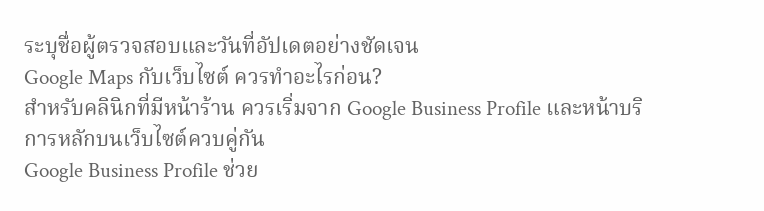ระบุชื่อผู้ตรวจสอบและวันที่อัปเดตอย่างชัดเจน
Google Maps กับเว็บไซต์ ควรทำอะไรก่อน?
สำหรับคลินิกที่มีหน้าร้าน ควรเริ่มจาก Google Business Profile และหน้าบริการหลักบนเว็บไซต์ควบคู่กัน
Google Business Profile ช่วย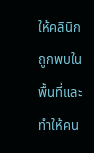ให้คลินิกถูกพบในพื้นที่และทำให้คน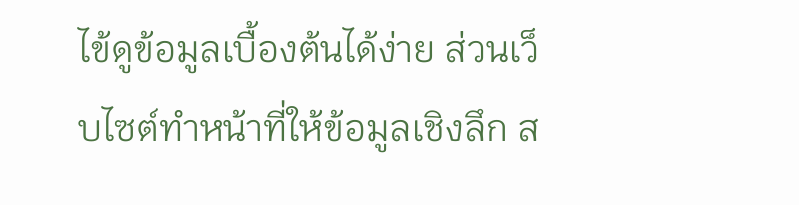ไข้ดูข้อมูลเบื้องต้นได้ง่าย ส่วนเว็บไซต์ทำหน้าที่ให้ข้อมูลเชิงลึก ส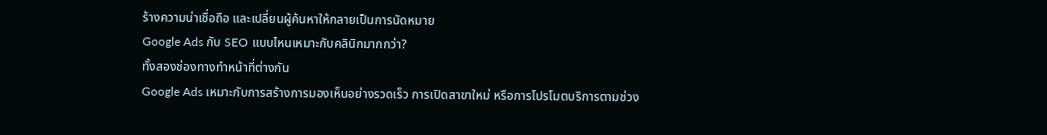ร้างความน่าเชื่อถือ และเปลี่ยนผู้ค้นหาให้กลายเป็นการนัดหมาย
Google Ads กับ SEO แบบไหนเหมาะกับคลินิกมากกว่า?
ทั้งสองช่องทางทำหน้าที่ต่างกัน
Google Ads เหมาะกับการสร้างการมองเห็นอย่างรวดเร็ว การเปิดสาขาใหม่ หรือการโปรโมตบริการตามช่วง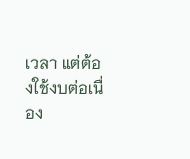เวลา แต่ต้องใช้งบต่อเนื่อง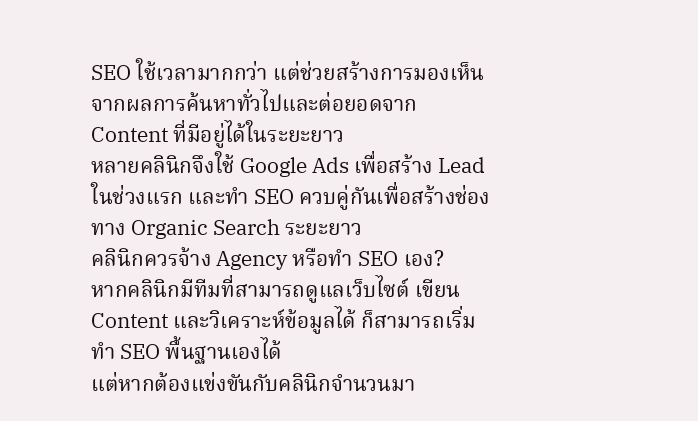SEO ใช้เวลามากกว่า แต่ช่วยสร้างการมองเห็นจากผลการค้นหาทั่วไปและต่อยอดจาก Content ที่มีอยู่ได้ในระยะยาว
หลายคลินิกจึงใช้ Google Ads เพื่อสร้าง Lead ในช่วงแรก และทำ SEO ควบคู่กันเพื่อสร้างช่องทาง Organic Search ระยะยาว
คลินิกควรจ้าง Agency หรือทำ SEO เอง?
หากคลินิกมีทีมที่สามารถดูแลเว็บไซต์ เขียน Content และวิเคราะห์ข้อมูลได้ ก็สามารถเริ่มทำ SEO พื้นฐานเองได้
แต่หากต้องแข่งขันกับคลินิกจำนวนมา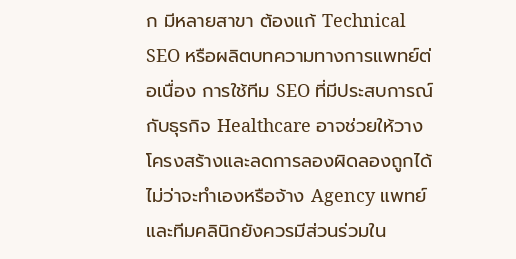ก มีหลายสาขา ต้องแก้ Technical SEO หรือผลิตบทความทางการแพทย์ต่อเนื่อง การใช้ทีม SEO ที่มีประสบการณ์กับธุรกิจ Healthcare อาจช่วยให้วางโครงสร้างและลดการลองผิดลองถูกได้
ไม่ว่าจะทำเองหรือจ้าง Agency แพทย์และทีมคลินิกยังควรมีส่วนร่วมใน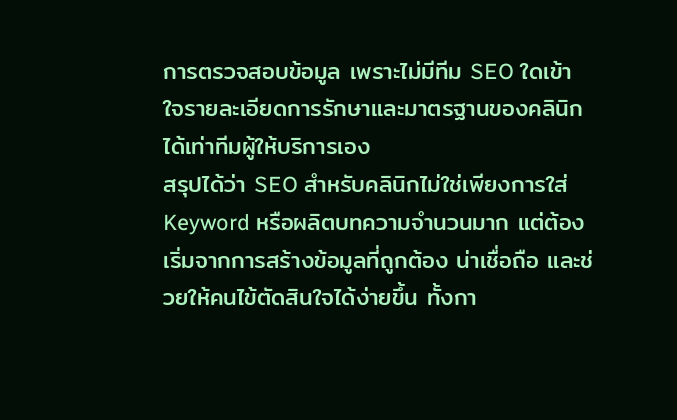การตรวจสอบข้อมูล เพราะไม่มีทีม SEO ใดเข้าใจรายละเอียดการรักษาและมาตรฐานของคลินิกได้เท่าทีมผู้ให้บริการเอง
สรุปได้ว่า SEO สำหรับคลินิกไม่ใช่เพียงการใส่ Keyword หรือผลิตบทความจำนวนมาก แต่ต้องเริ่มจากการสร้างข้อมูลที่ถูกต้อง น่าเชื่อถือ และช่วยให้คนไข้ตัดสินใจได้ง่ายขึ้น ทั้งกา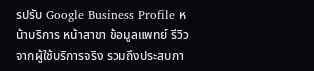รปรับ Google Business Profile หน้าบริการ หน้าสาขา ข้อมูลแพทย์ รีวิวจากผู้ใช้บริการจริง รวมถึงประสบกา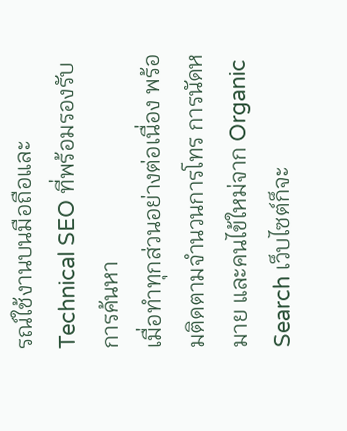รณ์ใช้งานบนมือถือและ Technical SEO ที่พร้อมรองรับการค้นหา
เมื่อทำทุกส่วนอย่างต่อเนื่อง พร้อมติดตามจำนวนการโทร การนัดหมาย และคนไข้ใหม่จาก Organic Search เว็บไซต์ก็จะ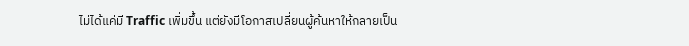ไม่ได้แค่มี Traffic เพิ่มขึ้น แต่ยังมีโอกาสเปลี่ยนผู้ค้นหาให้กลายเป็น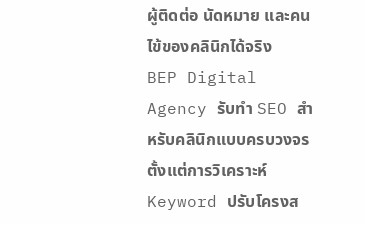ผู้ติดต่อ นัดหมาย และคนไข้ของคลินิกได้จริง
BEP Digital Agency รับทำ SEO สำหรับคลินิกแบบครบวงจร ตั้งแต่การวิเคราะห์ Keyword ปรับโครงส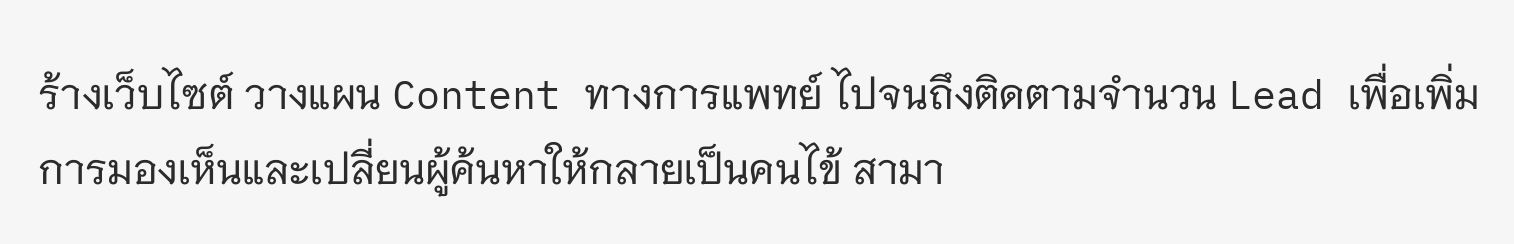ร้างเว็บไซต์ วางแผน Content ทางการแพทย์ ไปจนถึงติดตามจำนวน Lead เพื่อเพิ่มการมองเห็นและเปลี่ยนผู้ค้นหาให้กลายเป็นคนไข้ สามา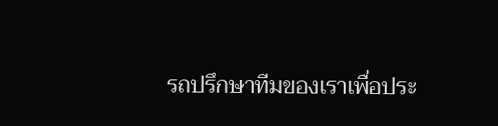รถปรึกษาทีมของเราเพื่อประ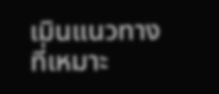เมินแนวทางที่เหมาะ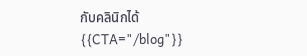กับคลินิกได้
{{CTA="/blog"}}